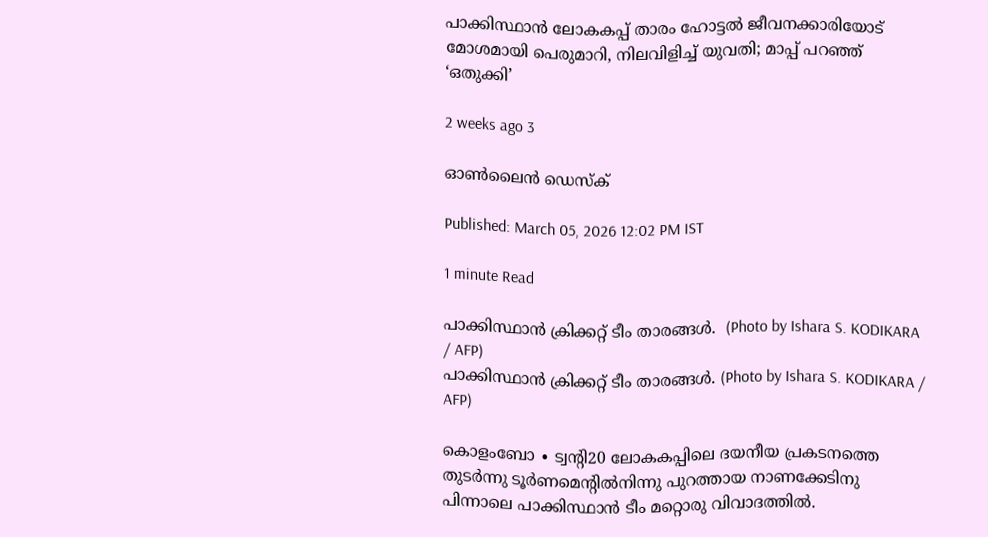പാക്കിസ്ഥാൻ ലോകകപ്പ് താരം ഹോട്ടൽ ജീവനക്കാരിയോട് മോശമായി പെരുമാറി, നിലവിളിച്ച് യുവതി; മാപ്പ് പറഞ്ഞ് ‘ഒതുക്കി’

2 weeks ago 3

ഓൺലൈൻ ഡെസ്‌ക്

Published: March 05, 2026 12:02 PM IST

1 minute Read

പാക്കിസ്ഥാൻ ക്രിക്കറ്റ് ടീം താരങ്ങൾ.  (Photo by Ishara S. KODIKARA / AFP)
പാക്കിസ്ഥാൻ ക്രിക്കറ്റ് ടീം താരങ്ങൾ. (Photo by Ishara S. KODIKARA / AFP)

കൊളംബോ ∙ ട്വന്റി20 ലോകകപ്പിലെ ദയനീയ പ്രകടനത്തെ തുടർന്നു ടൂർണമെന്റിൽനിന്നു പുറത്തായ നാണക്കേടിനു പിന്നാലെ പാക്കിസ്ഥാൻ ടീം മറ്റൊരു വിവാദത്തിൽ.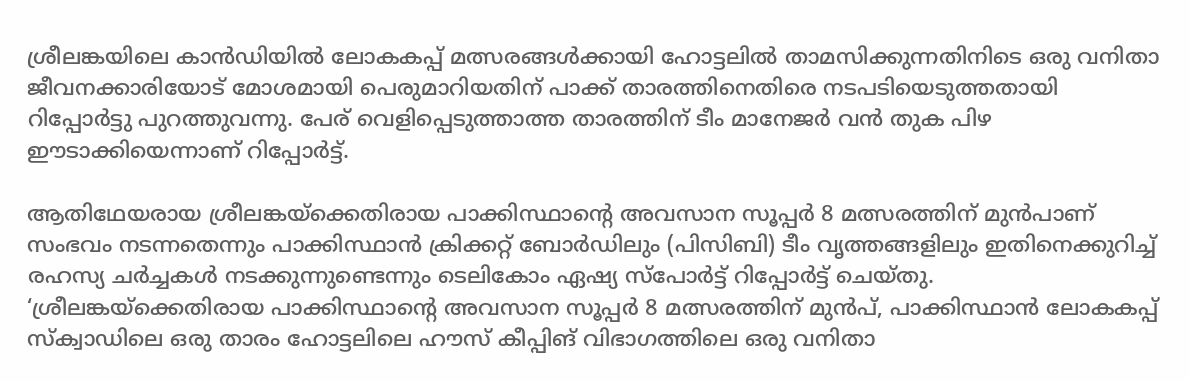ശ്രീലങ്കയിലെ കാൻഡിയിൽ ലോകകപ്പ് മത്സരങ്ങൾക്കായി ഹോട്ടലിൽ താമസിക്കുന്നതിനിടെ ഒരു വനിതാ ജീവനക്കാരിയോട് മോശമായി പെരുമാറിയതിന് പാക്ക് താരത്തിനെതിരെ നടപടിയെടുത്തതായി റിപ്പോർട്ടു പുറത്തുവന്നു. പേര് വെളിപ്പെടുത്താത്ത താരത്തിന് ടീം മാനേജർ വൻ തുക പിഴ ഈടാക്കിയെന്നാണ് റിപ്പോർട്ട്.

ആതിഥേയരായ ശ്രീലങ്കയ്‌ക്കെതിരായ പാക്കിസ്ഥാന്റെ അവസാന സൂപ്പർ 8 മത്സരത്തിന് മുൻപാണ് സംഭവം നടന്നതെന്നും പാക്കിസ്ഥാൻ ക്രിക്കറ്റ് ബോർഡിലും (പിസിബി) ടീം വൃത്തങ്ങളിലും ഇതിനെക്കുറിച്ച് രഹസ്യ ചർച്ചകൾ നടക്കുന്നുണ്ടെന്നും ടെലികോം ഏഷ്യ സ്‌പോർട്ട് റിപ്പോർട്ട് ചെയ്തു. ‘ശ്രീലങ്കയ്‌ക്കെതിരായ പാക്കിസ്ഥാന്റെ അവസാന സൂപ്പർ 8 മത്സരത്തിന് മുൻപ്, പാക്കിസ്ഥാൻ ലോകകപ്പ് സ്‌ക്വാഡിലെ ഒരു താരം ഹോട്ടലിലെ ഹൗസ് കീപ്പിങ് വിഭാഗത്തിലെ ഒരു വനിതാ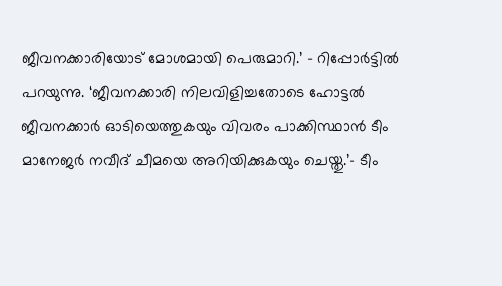ജീവനക്കാരിയോട് മോശമായി പെരുമാറി.’ – റിപ്പോർട്ടിൽ പറയുന്നു. ‘ജീവനക്കാരി നിലവിളിച്ചതോടെ ഹോട്ടൽ ജീവനക്കാർ ഓടിയെത്തുകയും വിവരം പാക്കിസ്ഥാൻ ടീം മാനേജർ നവീദ് ചീമയെ അറിയിക്കുകയും ചെയ്തു.’– ടീം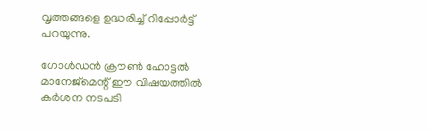വൃത്തങ്ങളെ ഉദ്ധരിച്ച് റിപ്പോർട്ട് പറയുന്നു.

ഗോൾഡൻ ക്രൗൺ ഹോട്ടൽ മാനേജ്‌മെന്റ് ഈ വിഷയത്തിൽ കർശന നടപടി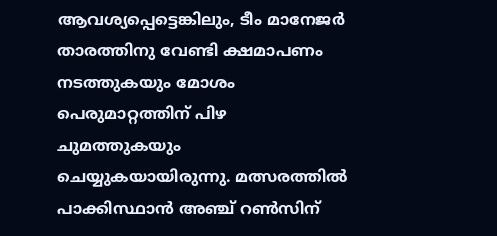ആവശ്യപ്പെട്ടെങ്കിലും, ടീം മാനേജർ താരത്തിനു വേണ്ടി ക്ഷമാപണം നടത്തുകയും മോശം പെരുമാറ്റത്തിന് പിഴ ചുമത്തുകയും ചെയ്യുകയായിരുന്നു. മത്സരത്തിൽ പാക്കിസ്ഥാൻ അഞ്ച് റൺസിന്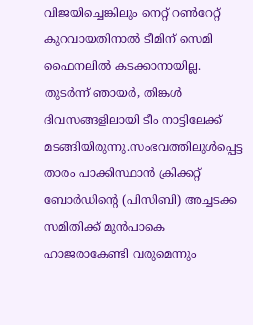വിജയിച്ചെങ്കിലും നെറ്റ് റൺറേറ്റ് കുറവായതിനാൽ ടീമിന് സെമി ഫൈനലിൽ കടക്കാനായില്ല. തുടർന്ന് ഞായർ, തിങ്കൾ ദിവസങ്ങളിലായി ടീം നാട്ടിലേക്ക് മടങ്ങിയിരുന്നു.സംഭവത്തിലുൾപ്പെട്ട താരം പാക്കിസ്ഥാൻ ക്രിക്കറ്റ് ബോർഡിന്റെ (പിസിബി) അച്ചടക്ക സമിതിക്ക് മുൻപാകെ ഹാജരാകേണ്ടി വരുമെന്നും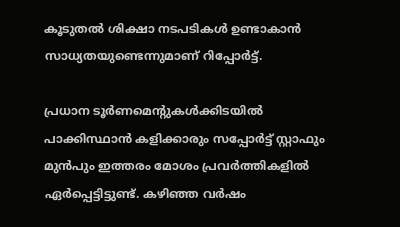കൂടുതൽ ശിക്ഷാ നടപടികൾ ഉണ്ടാകാൻ സാധ്യതയുണ്ടെന്നുമാണ് റിപ്പോർട്ട്.

പ്രധാന ടൂർണമെന്റുകൾക്കിടയിൽ പാക്കിസ്ഥാൻ കളിക്കാരും സപ്പോർട്ട് സ്റ്റാഫും മുൻപും ഇത്തരം മോശം പ്രവർത്തികളിൽ ഏർപ്പെട്ടിട്ടുണ്ട്. കഴിഞ്ഞ വർഷം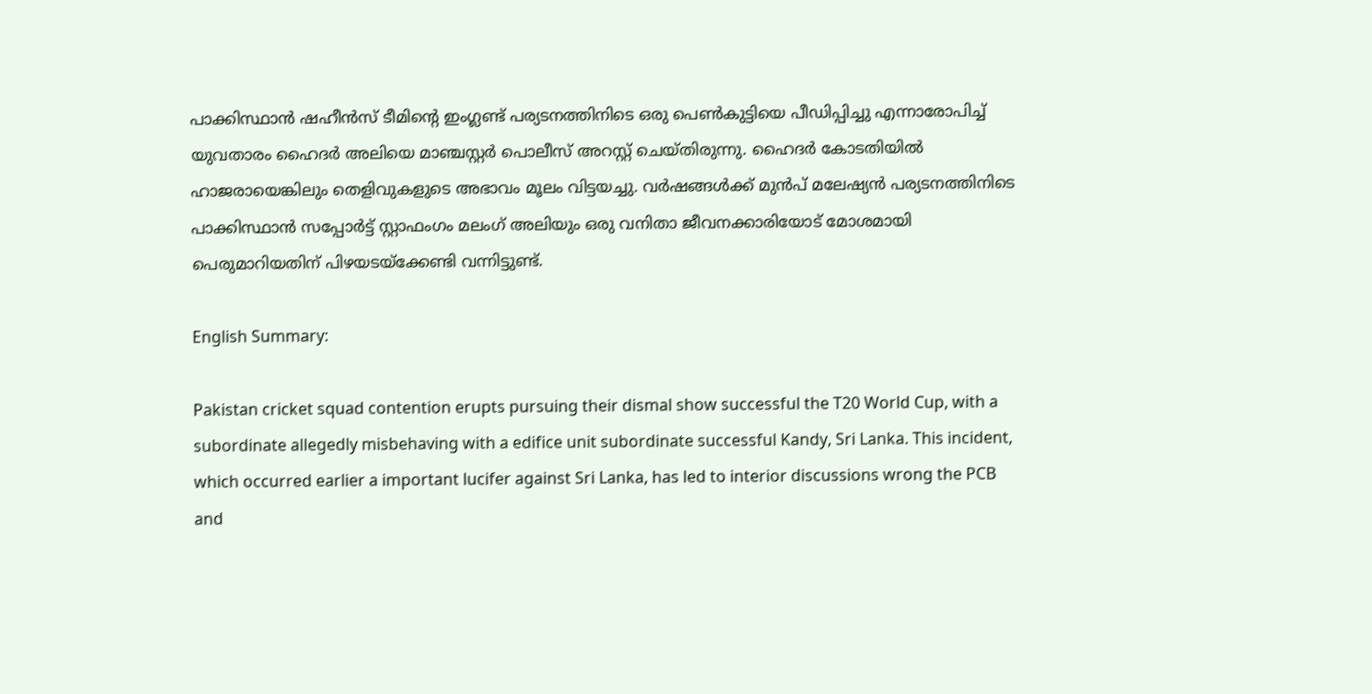പാക്കിസ്ഥാൻ ഷഹീൻസ് ടീമിന്റെ ഇംഗ്ലണ്ട് പര്യടനത്തിനിടെ ഒരു പെൺകുട്ടിയെ പീഡിപ്പിച്ചു എന്നാരോപിച്ച് യുവതാരം ഹൈദർ അലിയെ മാഞ്ചസ്റ്റർ പൊലീസ് അറസ്റ്റ് ചെയ്തിരുന്നു. ഹൈദർ കോടതിയിൽ ഹാജരായെങ്കിലും തെളിവുകളുടെ അഭാവം മൂലം വിട്ടയച്ചു. വർഷങ്ങൾക്ക് മുൻപ് മലേഷ്യൻ പര്യടനത്തിനിടെ പാക്കിസ്ഥാൻ സപ്പോർട്ട് സ്റ്റാഫംഗം മലംഗ് അലിയും ഒരു വനിതാ ജീവനക്കാരിയോട് മോശമായി പെരുമാറിയതിന് പിഴയടയ്ക്കേണ്ടി വന്നിട്ടുണ്ട്.

English Summary:

Pakistan cricket squad contention erupts pursuing their dismal show successful the T20 World Cup, with a subordinate allegedly misbehaving with a edifice unit subordinate successful Kandy, Sri Lanka. This incident, which occurred earlier a important lucifer against Sri Lanka, has led to interior discussions wrong the PCB and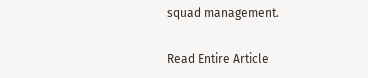squad management.

Read Entire Article